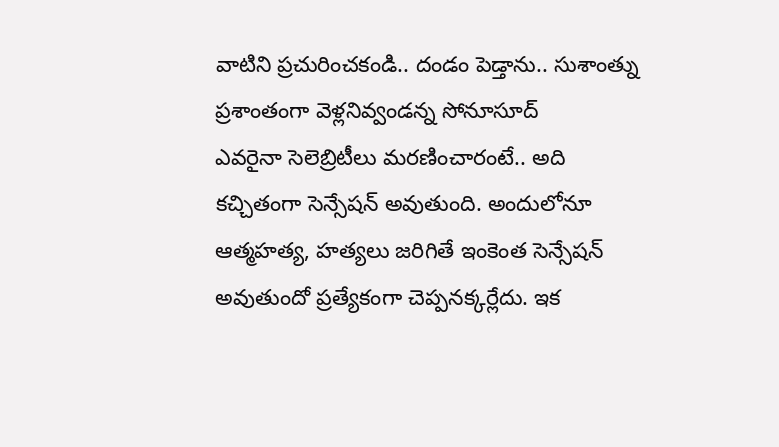వాటిని ప్రచురించకండి.. దండం పెడ్తాను.. సుశాంత్ను ప్రశాంతంగా వెళ్లనివ్వండన్న సోనూసూద్
ఎవరైనా సెలెబ్రిటీలు మరణించారంటే.. అది కచ్చితంగా సెన్సేషన్ అవుతుంది. అందులోనూ ఆత్మహత్య, హత్యలు జరిగితే ఇంకెంత సెన్సేషన్ అవుతుందో ప్రత్యేకంగా చెప్పనక్కర్లేదు. ఇక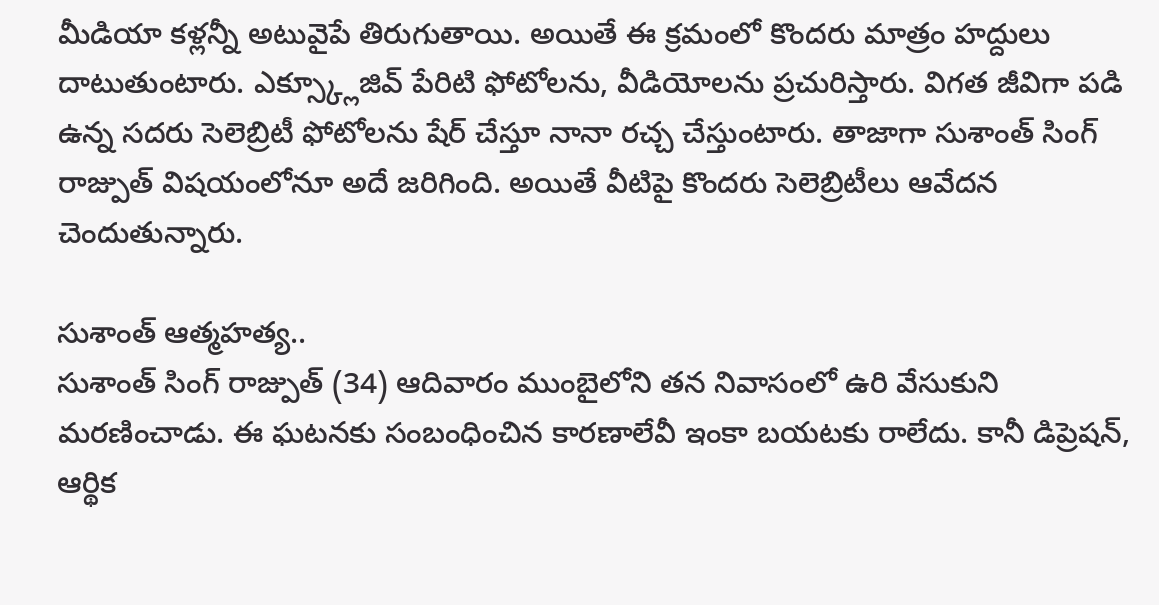మీడియా కళ్లన్నీ అటువైపే తిరుగుతాయి. అయితే ఈ క్రమంలో కొందరు మాత్రం హద్దులు దాటుతుంటారు. ఎక్స్క్లూజివ్ పేరిటి ఫోటోలను, వీడియోలను ప్రచురిస్తారు. విగత జీవిగా పడి ఉన్న సదరు సెలెబ్రిటీ ఫోటోలను షేర్ చేస్తూ నానా రచ్చ చేస్తుంటారు. తాజాగా సుశాంత్ సింగ్ రాజ్పుత్ విషయంలోనూ అదే జరిగింది. అయితే వీటిపై కొందరు సెలెబ్రిటీలు ఆవేదన చెందుతున్నారు.

సుశాంత్ ఆత్మహత్య..
సుశాంత్ సింగ్ రాజ్పుత్ (34) ఆదివారం ముంబైలోని తన నివాసంలో ఉరి వేసుకుని మరణించాడు. ఈ ఘటనకు సంబంధించిన కారణాలేవీ ఇంకా బయటకు రాలేదు. కానీ డిప్రెషన్, ఆర్థిక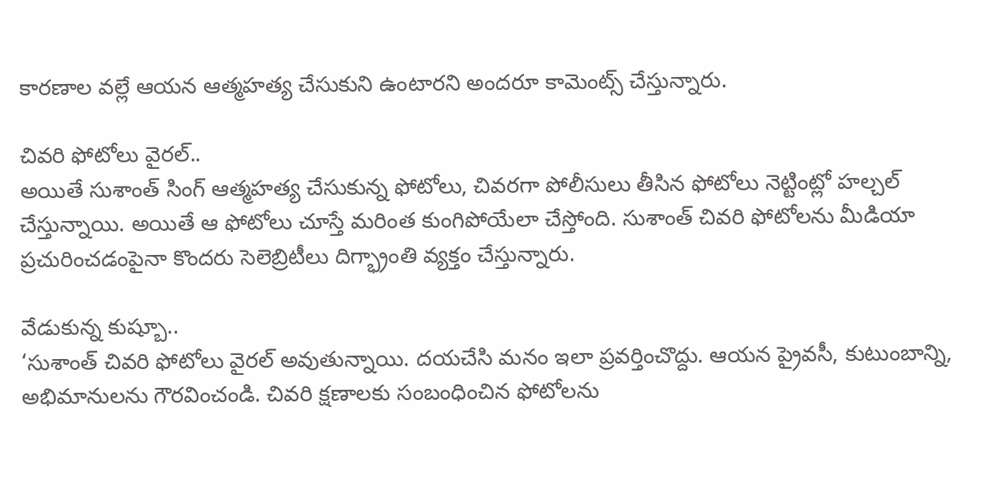కారణాల వల్లే ఆయన ఆత్మహత్య చేసుకుని ఉంటారని అందరూ కామెంట్స్ చేస్తున్నారు.

చివరి ఫోటోలు వైరల్..
అయితే సుశాంత్ సింగ్ ఆత్మహత్య చేసుకున్న ఫోటోలు, చివరగా పోలీసులు తీసిన ఫోటోలు నెట్టింట్లో హల్చల్ చేస్తున్నాయి. అయితే ఆ ఫోటోలు చూస్తే మరింత కుంగిపోయేలా చేస్తోంది. సుశాంత్ చివరి ఫోటోలను మీడియా ప్రచురించడంపైనా కొందరు సెలెబ్రిటీలు దిగ్భ్రాంతి వ్యక్తం చేస్తున్నారు.

వేడుకున్న కుష్బూ..
‘సుశాంత్ చివరి ఫోటోలు వైరల్ అవుతున్నాయి. దయచేసి మనం ఇలా ప్రవర్తించొద్దు. ఆయన ప్రైవసీ, కుటుంబాన్ని, అభిమానులను గౌరవించండి. చివరి క్షణాలకు సంబంధించిన ఫోటోలను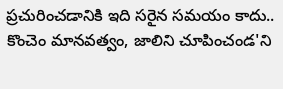ప్రచురించడానికి ఇది సరైన సమయం కాదు.. కొంచెం మానవత్వం, జాలిని చూపించండ'ని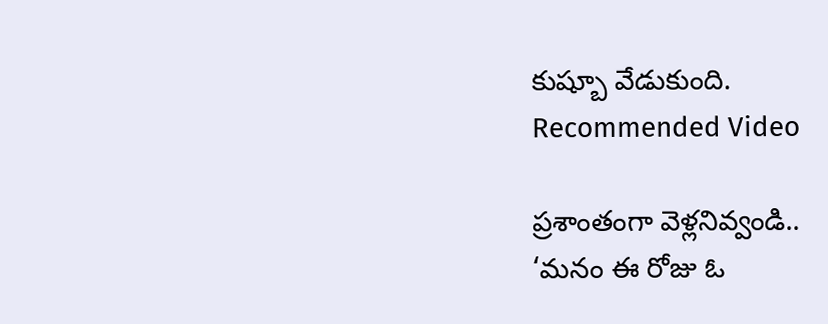కుష్బూ వేడుకుంది.
Recommended Video

ప్రశాంతంగా వెళ్లనివ్వండి..
‘మనం ఈ రోజు ఓ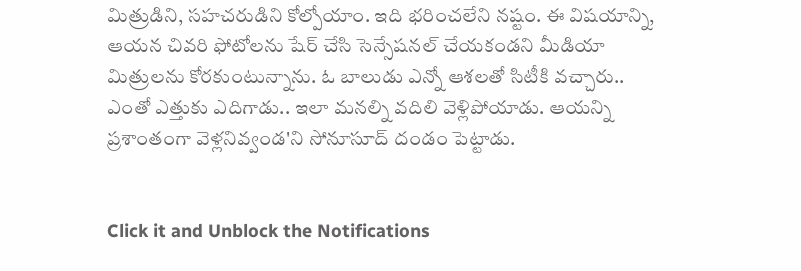మిత్రుడిని, సహచరుడిని కోల్పోయాం. ఇది భరించలేని నష్టం. ఈ విషయాన్ని, ఆయన చివరి ఫోటోలను షేర్ చేసి సెన్సేషనల్ చేయకండని మీడియా మిత్రులను కోరకుంటున్నాను. ఓ బాలుడు ఎన్నో ఆశలతో సిటీకి వచ్చారు.. ఎంతో ఎత్తుకు ఎదిగాడు.. ఇలా మనల్ని వదిలి వెళ్లిపోయాడు. ఆయన్ని ప్రశాంతంగా వెళ్లనివ్వండ'ని సోనూసూద్ దండం పెట్టాడు.


Click it and Unblock the Notifications